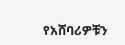የአሸባሪዎቹን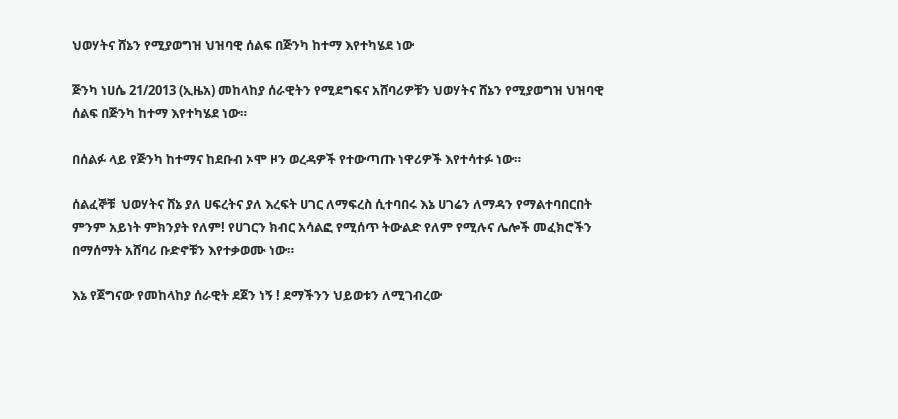ህወሃትና ሸኔን የሚያወግዝ ህዝባዊ ሰልፍ በጅንካ ከተማ እየተካሄደ ነው

ጅንካ ነሀሴ 21/2013 (ኢዜአ) መከላከያ ሰራዊትን የሚደግፍና አሸባሪዎቹን ህወሃትና ሸኔን የሚያወግዝ ህዝባዊ ሰልፍ በጅንካ ከተማ እየተካሄደ ነው።

በሰልፉ ላይ የጅንካ ከተማና ከደቡብ ኦሞ ዞን ወረዳዎች የተውጣጡ ነዋሪዎች እየተሳተፉ ነው።

ሰልፈኞቹ  ህወሃትና ሸኔ ያለ ሀፍረትና ያለ እረፍት ሀገር ለማፍረስ ሲተባበሩ እኔ ሀገሬን ለማዳን የማልተባበርበት ምንም አይነት ምክንያት የለም! የሀገርን ክብር አሳልፎ የሚሰጥ ትውልድ የለም የሚሉና ሌሎች መፈክሮችን በማሰማት አሸባሪ ቡድኖቹን እየተቃወሙ ነው።

እኔ የጀግናው የመከላከያ ሰራዊት ደጀን ነኝ ! ደማችንን ህይወቱን ለሚገብረው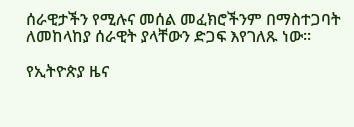ሰራዊታችን የሚሉና መሰል መፈክሮችንም በማስተጋባት ለመከላከያ ሰራዊት ያላቸውን ድጋፍ እየገለጹ ነው።

የኢትዮጵያ ዜና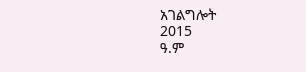አገልግሎት
2015
ዓ.ም